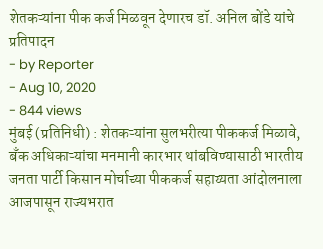शेतकऱ्यांना पीक कर्ज मिळवून देणारच डॉ. अनिल बोंडे यांचे प्रतिपादन
- by Reporter
- Aug 10, 2020
- 844 views
मुंबई (प्रतिनिधी) : शेतकऱ्यांना सुलभरीत्या पीककर्ज मिळावे, बँक अधिकाऱ्यांचा मनमानी कारभार थांबविण्यासाठी भारतीय जनता पार्टी किसान मोर्चाच्या पीककर्ज सहाय्यता आंदोलनाला आजपासून राज्यभरात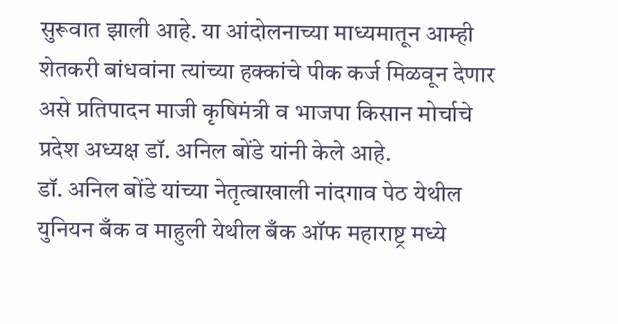सुरूवात झाली आहे. या आंदोलनाच्या माध्यमातून आम्ही शेतकरी बांधवांना त्यांच्या हक्कांचे पीक कर्ज मिळवून देणार असे प्रतिपादन माजी कृषिमंत्री व भाजपा किसान मोर्चाचे प्रदेश अध्यक्ष डॉ. अनिल बोंडे यांनी केले आहे.
डॉ. अनिल बोंडे यांच्या नेतृत्वाखाली नांदगाव पेठ येथील युनियन बँक व माहुली येथील बँक ऑफ महाराष्ट्र मध्ये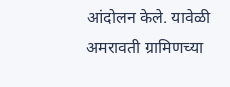आंदोलन केले. यावेळी अमरावती ग्रामिणच्या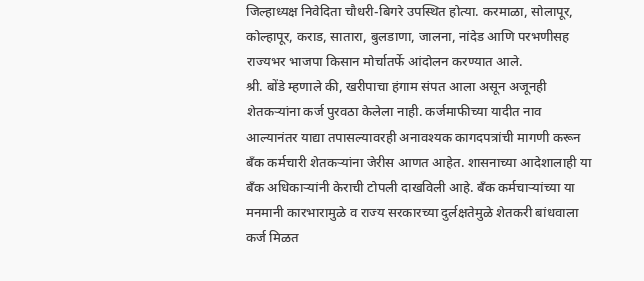जिल्हाध्यक्ष निवेदिता चौधरी-बिगरे उपस्थित होत्या. करमाळा, सोलापूर, कोल्हापूर, कराड, सातारा, बुलडाणा, जालना, नांदेड आणि परभणीसह राज्यभर भाजपा किसान मोर्चातर्फे आंदोलन करण्यात आले.
श्री. बोंडे म्हणाले की, खरीपाचा हंगाम संपत आला असून अजूनही शेतकऱ्यांना कर्ज पुरवठा केलेला नाही. कर्जमाफीच्या यादीत नाव आल्यानंतर याद्या तपासल्यावरही अनावश्यक कागदपत्रांची मागणी करून बँक कर्मचारी शेतकऱ्यांना जेरीस आणत आहेत. शासनाच्या आदेशालाही या बँक अधिकाऱ्यांनी केराची टोपली दाखविली आहे. बँक कर्मचाऱ्यांच्या या मनमानी कारभारामुळे व राज्य सरकारच्या दुर्लक्षतेमुळे शेतकरी बांधवाला कर्ज मिळत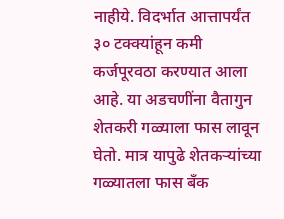नाहीये. विदर्भात आत्तापर्यंत ३० टक्क्यांहून कमी कर्जपूरवठा करण्यात आला आहे. या अडचणींना वैतागुन शेतकरी गळ्याला फास लावून घेतो. मात्र यापुढे शेतकऱ्यांच्या गळ्यातला फास बँक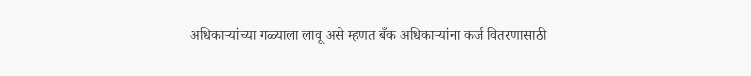अधिकाऱ्यांच्या गळ्याला लावू असे म्हणत बँक अधिकाऱ्यांना कर्ज वितरणासाठी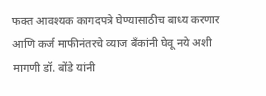फक्त आवश्यक कागदपत्रे घेण्यासाठीच बाध्य करणार आणि कर्ज माफीनंतरचे व्याज बँकांनी घेवू नये अशी मागणी डॉ. बोंडे यांनी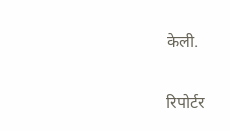केली.

रिपोर्टर